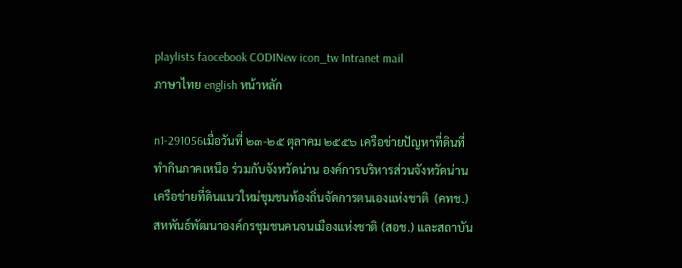playlists faocebook CODINew icon_tw Intranet mail
ภาษาไทย english หน้าหลัก

n1-291056เมื่อวันที่ ๒๓-๒๕ ตุลาคม ๒๕๕๖ เครือข่ายปัญหาที่ดินที่ทำกินภาคเหนือ ร่วมกับจังหวัดน่าน องค์การบริหารส่วนจังหวัดน่าน เครือข่ายที่ดินแนวใหม่ชุมชนท้องถิ่นจัดการตนเองแห่งชาติ  (คทช.) สหพันธ์พัฒนาองค์กรชุมชนคนจนเมืองแห่งชาติ (สอช.) และสถาบัน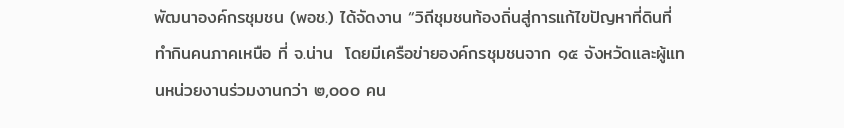พัฒนาองค์กรชุมชน (พอช.) ได้จัดงาน “วิถีชุมชนท้องถิ่นสู่การแก้ไขปัญหาที่ดินที่ทำกินคนภาคเหนือ ที่ จ.น่าน  โดยมีเครือข่ายองค์กรชุมชนจาก ๑๕ จังหวัดและผู้แทนหน่วยงานร่วมงานกว่า ๒,๐๐๐ คน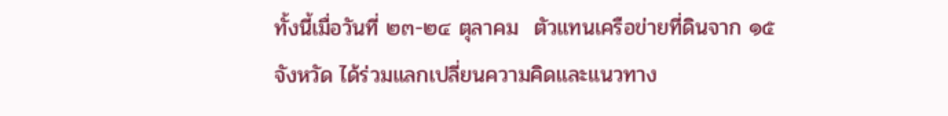ทั้งนี้เมื่อวันที่ ๒๓-๒๔ ตุลาคม  ตัวแทนเครือข่ายที่ดินจาก ๑๕ จังหวัด ได้ร่วมแลกเปลี่ยนความคิดและแนวทาง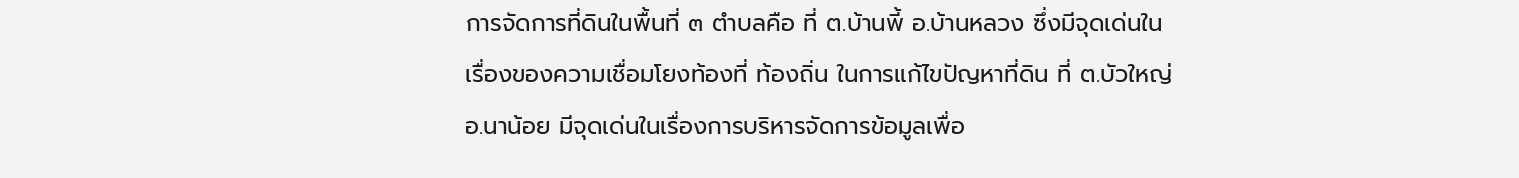การจัดการที่ดินในพื้นที่ ๓ ตำบลคือ ที่ ต.บ้านพี้ อ.บ้านหลวง ซึ่งมีจุดเด่นในเรื่องของความเชื่อมโยงท้องที่ ท้องถิ่น ในการแก้ไขปัญหาที่ดิน ที่ ต.บัวใหญ่ อ.นาน้อย มีจุดเด่นในเรื่องการบริหารจัดการข้อมูลเพื่อ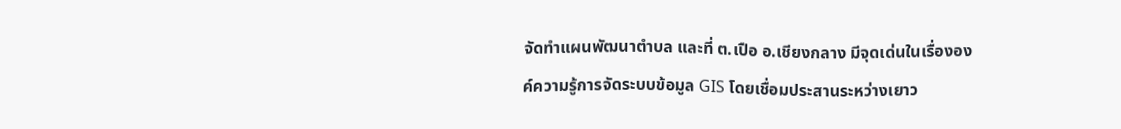จัดทำแผนพัฒนาตำบล และที่ ต.เปือ อ.เชียงกลาง มีจุดเด่นในเรื่ององค์ความรู้การจัดระบบข้อมูล GIS โดยเชื่อมประสานระหว่างเยาว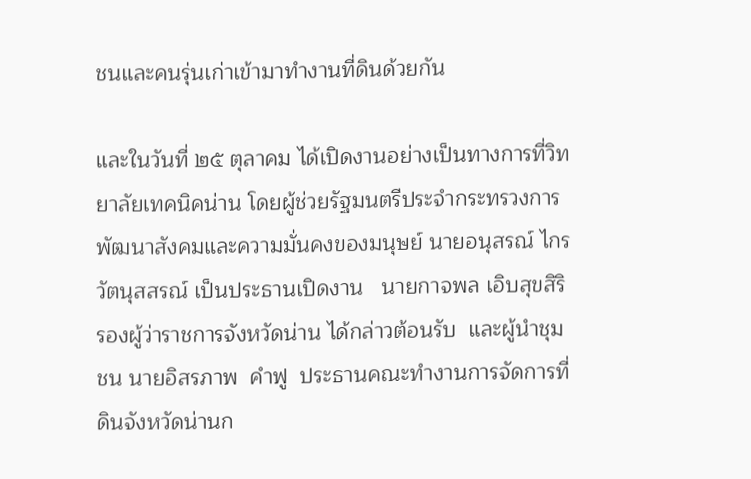ชนและคนรุ่นเก่าเข้ามาทำงานที่ดินด้วยกัน

และในวันที่ ๒๕ ตุลาคม ได้เปิดงานอย่างเป็นทางการที่วิทยาลัยเทคนิคน่าน โดยผู้ช่วยรัฐมนตรีประจำกระทรวงการพัฒนาสังคมและความมั่นคงของมนุษย์ นายอนุสรณ์ ไกรวัตนุสสรณ์ เป็นประธานเปิดงาน   นายกาจพล เอิบสุขสิริ รองผู้ว่าราชการจังหวัดน่าน ได้กล่าวต้อนรับ  และผู้นำชุมชน นายอิสรภาพ  คำฟู  ประธานคณะทำงานการจัดการที่ดินจังหวัดน่านก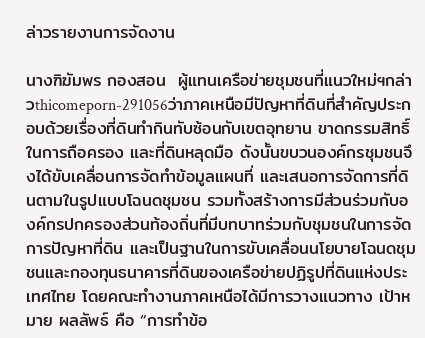ล่าวรายงานการจัดงาน

นางฑิฆัมพร กองสอน  ผู้แทนเครือข่ายชุมชนที่แนวใหม่ฯกล่าวthicomeporn-291056ว่าภาคเหนือมีปัญหาที่ดินที่สำคัญประกอบด้วยเรื่องที่ดินทำกินทับซ้อนกับเขตอุทยาน ขาดกรรมสิทธิ์ในการถือครอง และที่ดินหลุดมือ ดังนั้นขบวนองค์กรชุมชนจึงได้ขับเคลื่อนการจัดทำข้อมูลแผนที่ และเสนอการจัดการที่ดินตามในรูปแบบโฉนดชุมชน รวมทั้งสร้างการมีส่วนร่วมกับองค์กรปกครองส่วนท้องถิ่นที่มีบทบาทร่วมกับชุมชนในการจัดการปัญหาที่ดิน และเป็นฐานในการขับเคลื่อนนโยบายโฉนดชุมชนและกองทุนธนาคารที่ดินของเครือข่ายปฏิรูปที่ดินแห่งประเทศไทย โดยคณะทำงานภาคเหนือได้มีการวางแนวทาง เป้าหมาย ผลลัพธ์ คือ “การทำข้อ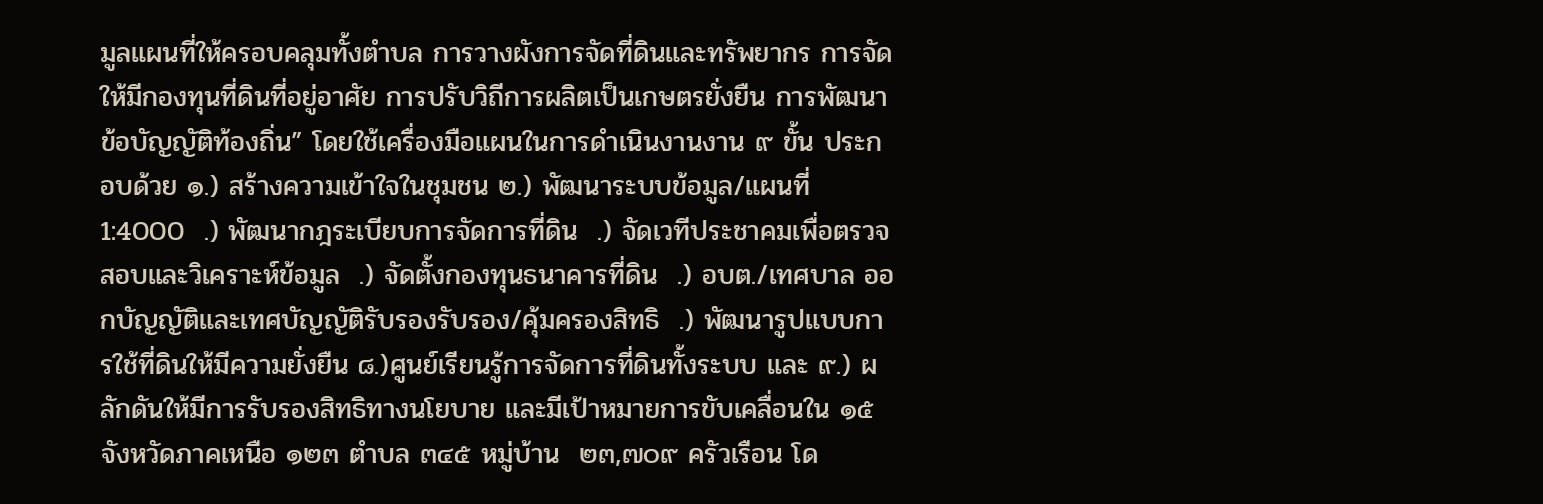มูลแผนที่ให้ครอบคลุมทั้งตำบล การวางผังการจัดที่ดินและทรัพยากร การจัดให้มีกองทุนที่ดินที่อยู่อาศัย การปรับวิถีการผลิตเป็นเกษตรยั่งยืน การพัฒนาข้อบัญญัติท้องถิ่น” โดยใช้เครื่องมือแผนในการดำเนินงานงาน ๙ ขั้น ประกอบด้วย ๑.) สร้างความเข้าใจในชุมชน ๒.) พัฒนาระบบข้อมูล/แผนที่ 1:4000  .) พัฒนากฎระเบียบการจัดการที่ดิน  .) จัดเวทีประชาคมเพื่อตรวจสอบและวิเคราะห์ข้อมูล  .) จัดตั้งกองทุนธนาคารที่ดิน  .) อบต./เทศบาล ออกบัญญัติและเทศบัญญัติรับรองรับรอง/คุ้มครองสิทธิ  .) พัฒนารูปแบบการใช้ที่ดินให้มีความยั่งยืน ๘.)ศูนย์เรียนรู้การจัดการที่ดินทั้งระบบ และ ๙.) ผลักดันให้มีการรับรองสิทธิทางนโยบาย และมีเป้าหมายการขับเคลื่อนใน ๑๕ จังหวัดภาคเหนือ ๑๒๓ ตำบล ๓๔๕ หมู่บ้าน  ๒๓,๗๐๙ ครัวเรือน โด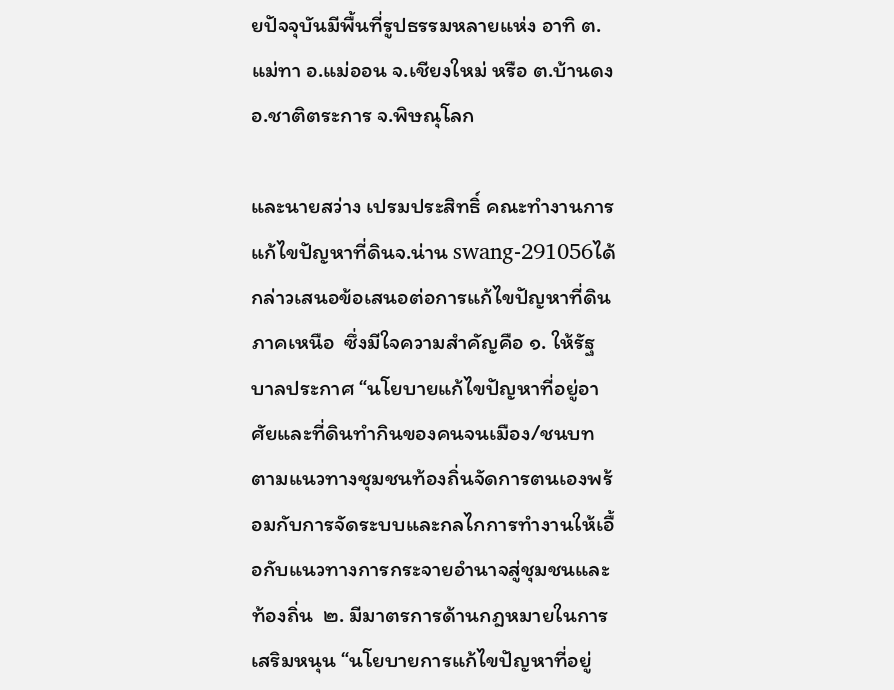ยปัจจุบันมีพื้นที่รูปธรรมหลายแห่ง อาทิ ต.แม่ทา อ.แม่ออน จ.เชียงใหม่ หรือ ต.บ้านดง อ.ชาติตระการ จ.พิษณุโลก

และนายสว่าง เปรมประสิทธิ์ คณะทำงานการแก้ไขปัญหาที่ดินจ.น่าน swang-291056ได้กล่าวเสนอข้อเสนอต่อการแก้ไขปัญหาที่ดินภาคเหนือ  ซึ่งมีใจความสำคัญคือ ๑. ให้รัฐบาลประกาศ “นโยบายแก้ไขปัญหาที่อยู่อาศัยและที่ดินทำกินของคนจนเมือง/ชนบท ตามแนวทางชุมชนท้องถิ่นจัดการตนเองพร้อมกับการจัดระบบและกลไกการทำงานให้เอื้อกับแนวทางการกระจายอำนาจสู่ชุมชนและท้องถิ่น  ๒. มีมาตรการด้านกฎหมายในการเสริมหนุน “นโยบายการแก้ไขปัญหาที่อยู่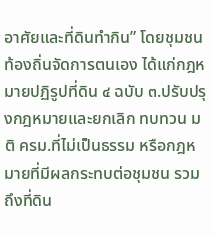อาศัยและที่ดินทำกิน” โดยชุมชนท้องถิ่นจัดการตนเอง ได้แก่กฎหมายปฏิรูปที่ดิน ๔ ฉบับ ๓.ปรับปรุงกฎหมายและยกเลิก ทบทวน มติ ครม.ที่ไม่เป็นธรรม หรือกฎหมายที่มีผลกระทบต่อชุมชน รวมถึงที่ดิน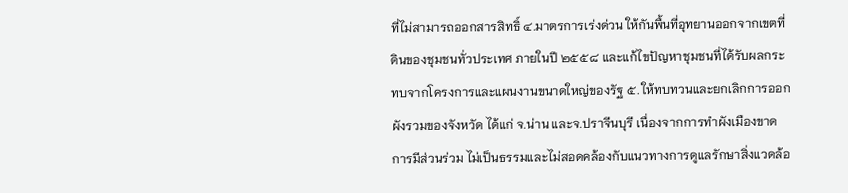ที่ไม่สามารถออกสารสิทธิ์ ๔.มาตรการเร่งด่วน ให้กันพื้นที่อุทยานออกจากเขตที่ดินของชุมชนทั่วประเทศ ภายในปี ๒๕๕๘ และแก้ไขปัญหาชุมชนที่ได้รับผลกระทบจากโครงการและแผนงานขนาดใหญ่ของรัฐ ๕. ให้ทบทวนและยกเลิกการออกผังรวมของจังหวัด ได้แก่ จ.น่าน และจ.ปราจีนบุรี เนื่องจากการทำผังเมืองขาดการมีส่วนร่วม ไม่เป็นธรรมและไม่สอดคล้องกับแนวทางการดูแลรักษาสิ่งแวดล้อ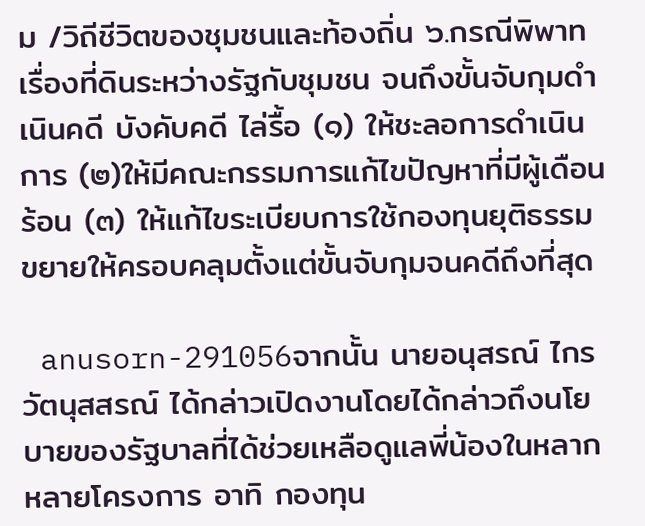ม /วิถีชีวิตของชุมชนและท้องถิ่น ๖.กรณีพิพาทเรื่องที่ดินระหว่างรัฐกับชุมชน จนถึงขั้นจับกุมดำเนินคดี บังคับคดี ไล่รื้อ (๑) ให้ชะลอการดำเนินการ (๒)ให้มีคณะกรรมการแก้ไขปัญหาที่มีผู้เดือนร้อน (๓) ให้แก้ไขระเบียบการใช้กองทุนยุติธรรม ขยายให้ครอบคลุมตั้งแต่ขั้นจับกุมจนคดีถึงที่สุด

 anusorn-291056จากนั้น นายอนุสรณ์ ไกรวัตนุสสรณ์ ได้กล่าวเปิดงานโดยได้กล่าวถึงนโยบายของรัฐบาลที่ได้ช่วยเหลือดูแลพี่น้องในหลากหลายโครงการ อาทิ กองทุน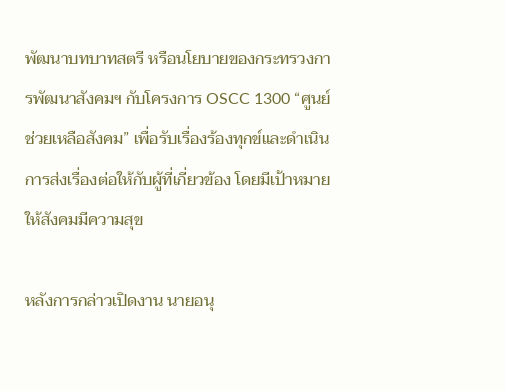พัฒนาบทบาทสตรี หรือนโยบายของกระทรวงการพัฒนาสังคมฯ กับโครงการ OSCC 1300 “ศูนย์ช่วยเหลือสังคม” เพื่อรับเรื่องร้องทุกข์และดำเนินการส่งเรื่องต่อให้กับผู้ที่เกี่ยวข้อง โดยมีเป้าหมายให้สังคมมีความสุข

หลังการกล่าวเปิดงาน นายอนุ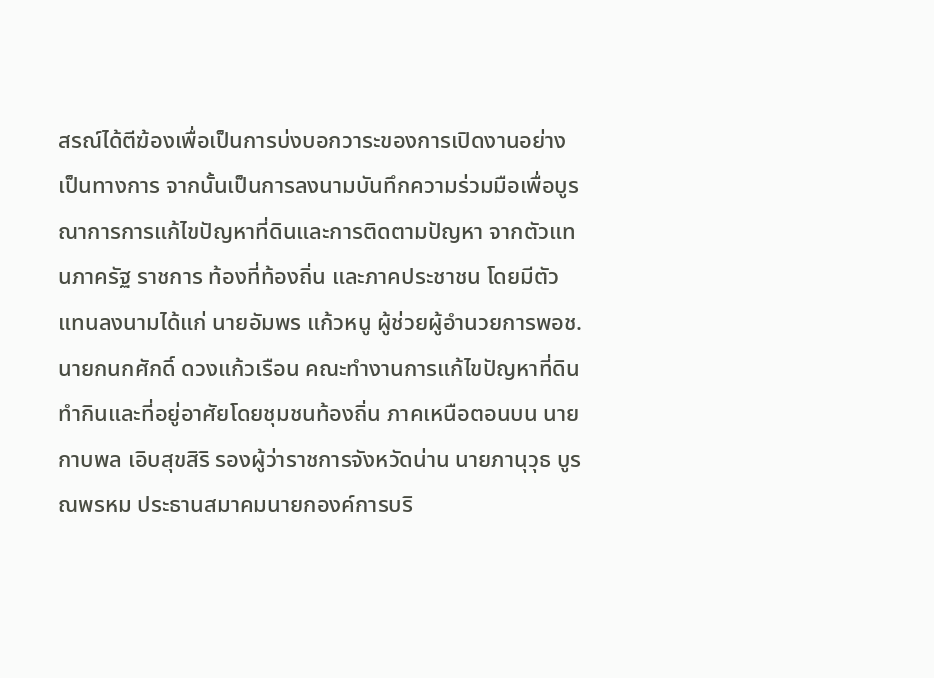สรณ์ได้ตีฆ้องเพื่อเป็นการบ่งบอกวาระของการเปิดงานอย่างเป็นทางการ จากนั้นเป็นการลงนามบันทึกความร่วมมือเพื่อบูรณาการการแก้ไขปัญหาที่ดินและการติดตามปัญหา จากตัวแทนภาครัฐ ราชการ ท้องที่ท้องถิ่น และภาคประชาชน โดยมีตัวแทนลงนามได้แก่ นายอัมพร แก้วหนู ผู้ช่วยผู้อำนวยการพอช. นายกนกศักดิ์ ดวงแก้วเรือน คณะทำงานการแก้ไขปัญหาที่ดินทำกินและที่อยู่อาศัยโดยชุมชนท้องถิ่น ภาคเหนือตอนบน นายกาบพล เอิบสุขสิริ รองผู้ว่าราชการจังหวัดน่าน นายภานุวุธ บูรณพรหม ประธานสมาคมนายกองค์การบริ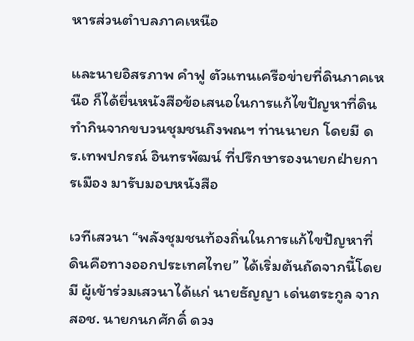หารส่วนตำบลภาคเหนือ

และนายอิสรภาพ คำฟู ตัวแทนเครือข่ายที่ดินภาคเหนือ ก็ได้ยื่นหนังสือข้อเสนอในการแก้ไขปัญหาที่ดินทำกินจากขบวนชุมชนถึงพณฯ ท่านนายก โดยมี ดร.เทพปกรณ์ อินทรพัฒน์ ที่ปรึกษารองนายกฝ่ายการเมือง มารับมอบหนังสือ

เวทีเสวนา “พลังชุมชนท้องถิ่นในการแก้ไขปัญหาที่ดินคือทางออกประเทศไทย” ได้เริ่มต้นถัดจากนี้โดยมี ผู้เข้าร่วมเสวนาได้แก่ นายธัญญา เด่นตระกูล จากสอช. นายกนกศักดิ์ ดวง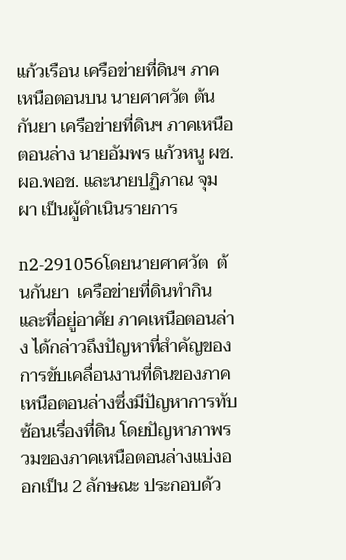แก้วเรือน เครือข่ายที่ดินฯ ภาคเหนือตอนบน นายศาศวัต ต้นกันยา เครือข่ายที่ดินฯ ภาคเหนือตอนล่าง นายอัมพร แก้วหนู ผช.ผอ.พอช. และนายปฏิภาณ จุมผา เป็นผู้ดำเนินรายการ

n2-291056โดยนายศาศวัต  ต้นกันยา  เครือข่ายที่ดินทำกินและที่อยู่อาศัย ภาคเหนือตอนล่าง ได้กล่าวถึงปัญหาที่สำคัญของการขับเคลื่อนงานที่ดินของภาคเหนือตอนล่างซึ่งมีปัญหาการทับซ้อนเรื่องที่ดิน โดยปัญหาภาพรวมของภาคเหนือตอนล่างแบ่งออกเป็น 2 ลักษณะ ประกอบด้ว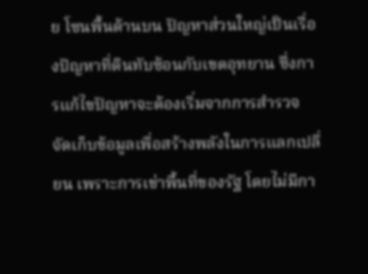ย โซนพื้นด้านบน ปัญหาส่วนใหญ่เป็นเรื่องปัญหาที่ดินทับซ้อนกับเขตอุทยาน ซึ่งการแก้ไขปัญหาจะต้องเริ่มจากการสำรวจ จัดเก็บข้อมูลเพื่อสร้างพลังในการแลกเปลี่ยน เพราะการเช่าพื้นที่ของรัฐ โดยไม่มีกา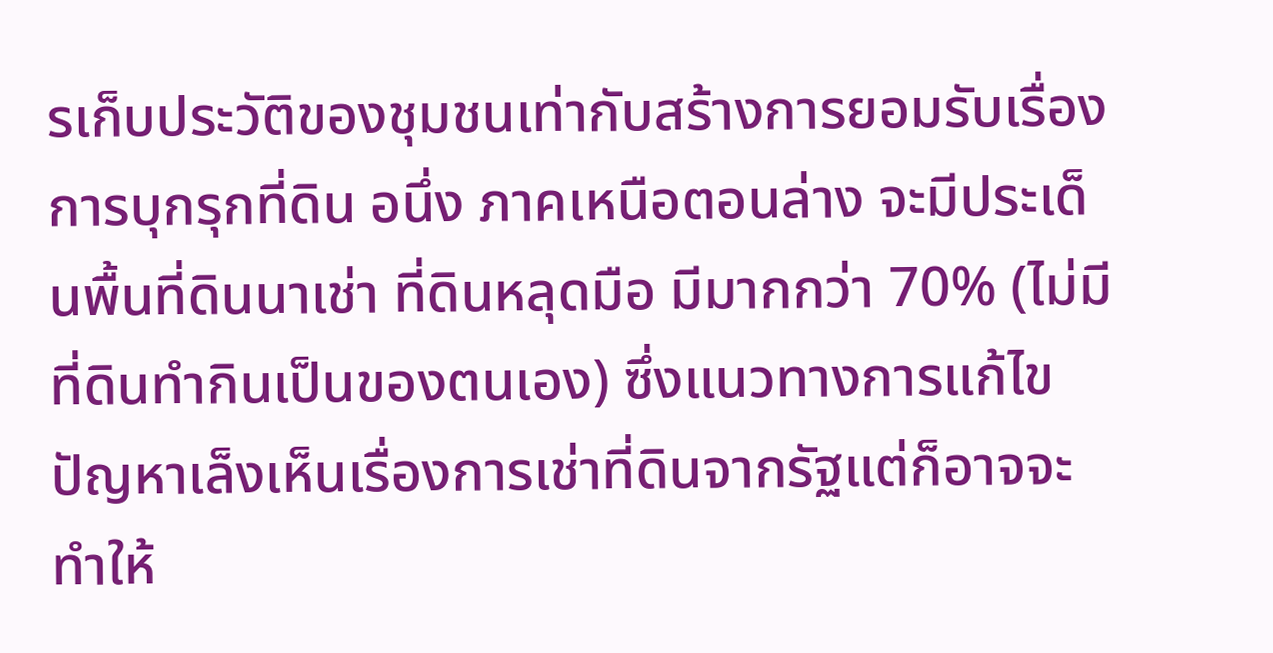รเก็บประวัติของชุมชนเท่ากับสร้างการยอมรับเรื่องการบุกรุกที่ดิน อนึ่ง ภาคเหนือตอนล่าง จะมีประเด็นพื้นที่ดินนาเช่า ที่ดินหลุดมือ มีมากกว่า 70% (ไม่มีที่ดินทำกินเป็นของตนเอง) ซึ่งแนวทางการแก้ไขปัญหาเล็งเห็นเรื่องการเช่าที่ดินจากรัฐแต่ก็อาจจะทำให้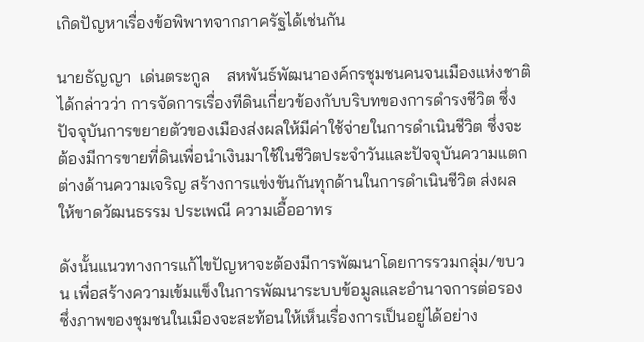เกิดปัญหาเรื่องข้อพิพาทจากภาครัฐได้เช่นกัน

นายธัญญา  เด่นตระกูล    สหพันธ์พัฒนาองค์กรชุมชนคนจนเมืองแห่งชาติ ได้กล่าวว่า การจัดการเรื่องทีดินเกี่ยวข้องกับบริบทของการดำรงชีวิต ซึ่งปัจจุบันการขยายตัวของเมืองส่งผลให้มีค่าใช้จ่ายในการดำเนินชีวิต ซึ่งจะต้องมีการขายที่ดินเพื่อนำเงินมาใช้ในชีวิตประจำวันและปัจจุบันความแตกต่างด้านความเจริญ สร้างการแข่งขันกันทุกด้านในการดำเนินชีวิต ส่งผลให้ขาดวัฒนธรรม ประเพณี ความเอื้ออาทร

ดังนั้นแนวทางการแก้ไขปัญหาจะต้องมีการพัฒนาโดยการรวมกลุ่ม/ขบวน เพื่อสร้างความเข้มแข็งในการพัฒนาระบบข้อมูลและอำนาจการต่อรอง ซึ่งภาพของชุมชนในเมืองจะสะท้อนให้เห็นเรื่องการเป็นอยู่ได้อย่าง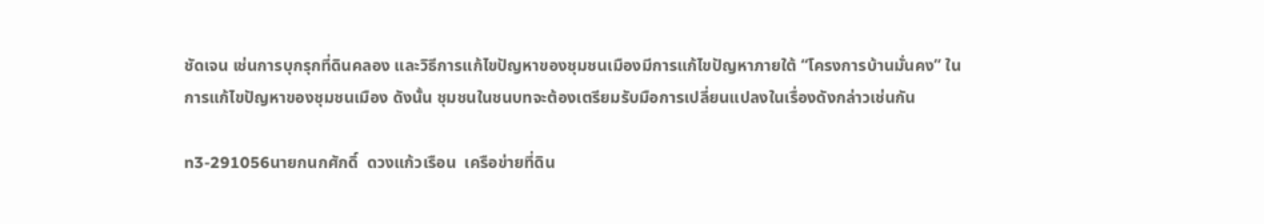ชัดเจน เช่นการบุกรุกที่ดินคลอง และวิธีการแก้ไขปัญหาของชุมชนเมืองมีการแก้ไขปัญหาภายใต้ “โครงการบ้านมั่นคง” ในการแก้ไขปัญหาของชุมชนเมือง ดังนั้น ชุมชนในชนบทจะต้องเตรียมรับมือการเปลี่ยนแปลงในเรื่องดังกล่าวเช่นกัน

n3-291056นายกนกศักดิ์  ดวงแก้วเรือน  เครือข่ายที่ดิน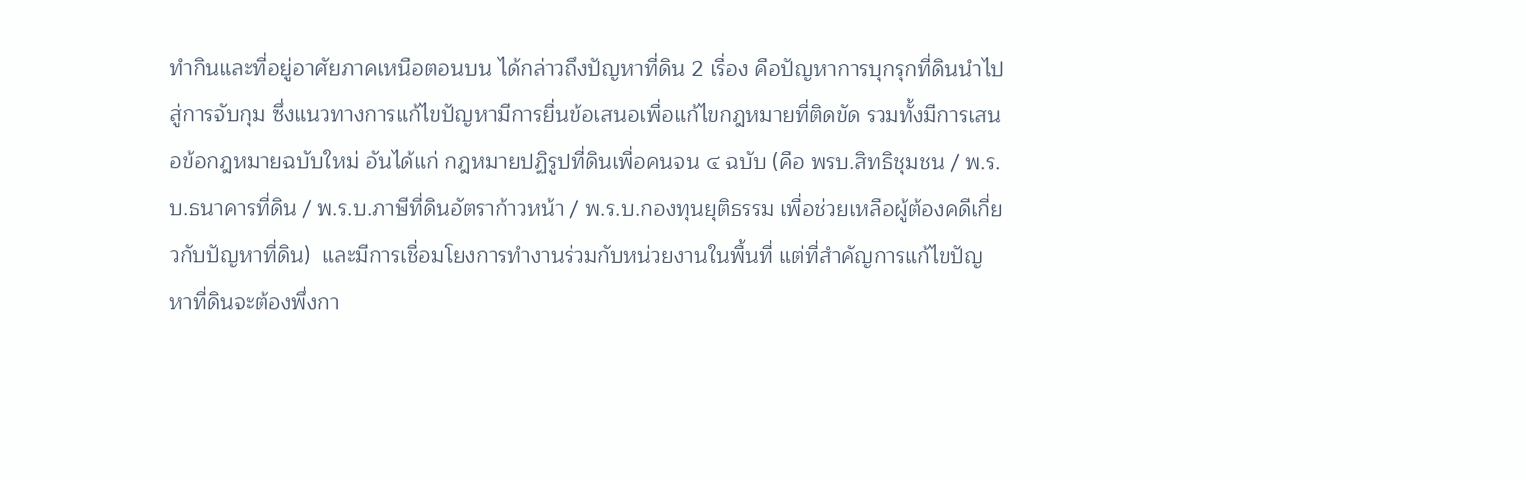ทำกินและที่อยู่อาศัยภาคเหนือตอนบน ได้กล่าวถึงปัญหาที่ดิน 2 เรื่อง คือปัญหาการบุกรุกที่ดินนำไปสู่การจับกุม ซึ่งแนวทางการแก้ไขปัญหามีการยื่นข้อเสนอเพื่อแก้ไขกฎหมายที่ติดขัด รวมทั้งมีการเสนอข้อกฎหมายฉบับใหม่ อันได้แก่ กฎหมายปฏิรูปที่ดินเพื่อคนจน ๔ ฉบับ (คือ พรบ.สิทธิชุมชน / พ.ร.บ.ธนาคารที่ดิน / พ.ร.บ.ภาษีที่ดินอัตราก้าวหน้า / พ.ร.บ.กองทุนยุติธรรม เพื่อช่วยเหลือผู้ต้องคดีเกี่ยวกับปัญหาที่ดิน)  และมีการเชื่อมโยงการทำงานร่วมกับหน่วยงานในพื้นที่ แต่ที่สำคัญการแก้ไขปัญหาที่ดินจะต้องพึ่งกา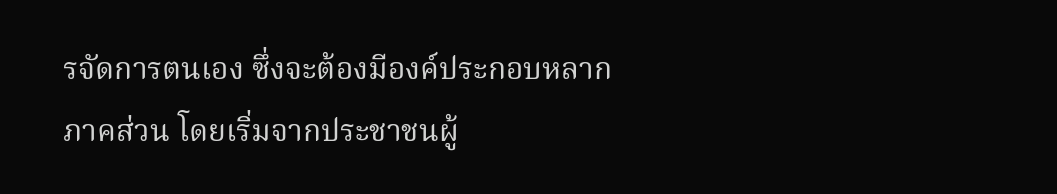รจัดการตนเอง ซึ่งจะต้องมีองค์ประกอบหลากภาคส่วน โดยเริ่มจากประชาชนผู้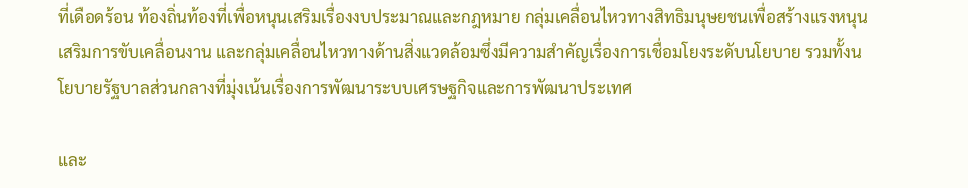ที่เดือดร้อน ท้องถิ่นท้องที่เพื่อหนุนเสริมเรื่องงบประมาณและกฎหมาย กลุ่มเคลื่อนไหวทางสิทธิมนุษยชนเพื่อสร้างแรงหนุนเสริมการขับเคลื่อนงาน และกลุ่มเคลื่อนไหวทางด้านสิ่งแวดล้อมซึ่งมีความสำคัญเรื่องการเชื่อมโยงระดับนโยบาย รวมทั้งนโยบายรัฐบาลส่วนกลางที่มุ่งเน้นเรื่องการพัฒนาระบบเศรษฐกิจและการพัฒนาประเทศ

และ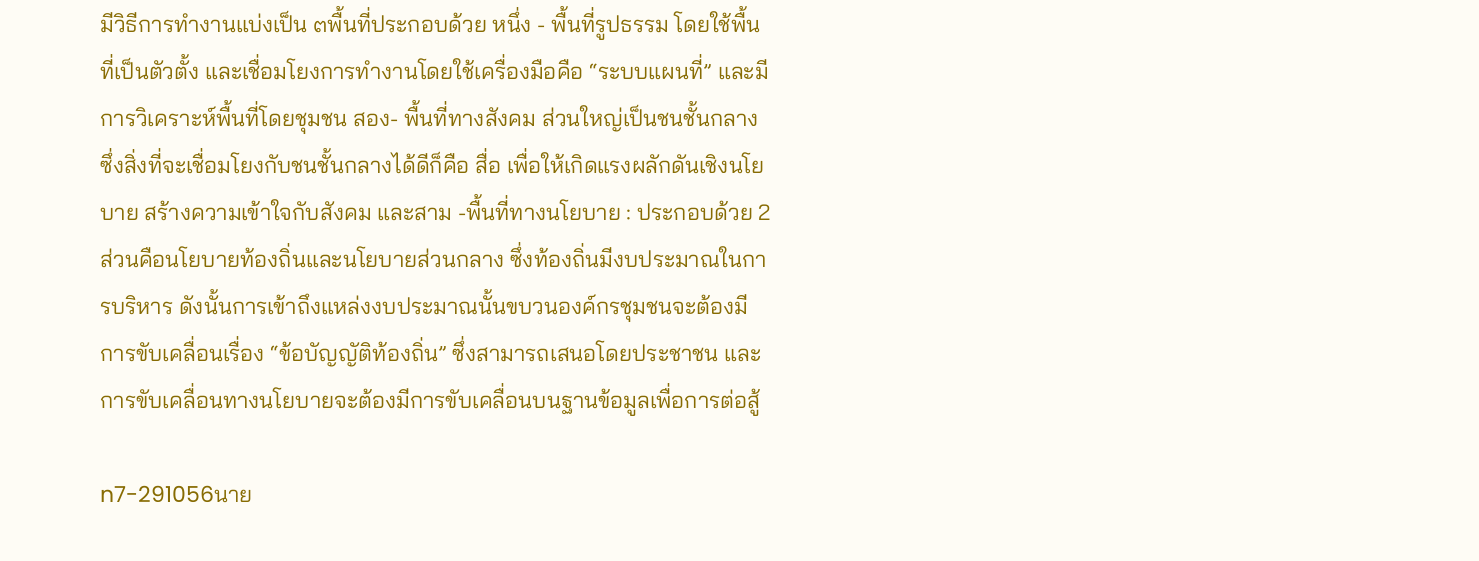มีวิธีการทำงานแบ่งเป็น ๓พื้นที่ประกอบด้วย หนึ่ง - พื้นที่รูปธรรม โดยใช้พื้นที่เป็นตัวตั้ง และเชื่อมโยงการทำงานโดยใช้เครื่องมือคือ “ระบบแผนที่” และมีการวิเคราะห์พื้นที่โดยชุมชน สอง- พื้นที่ทางสังคม ส่วนใหญ่เป็นชนชั้นกลาง ซึ่งสิ่งที่จะเชื่อมโยงกับชนชั้นกลางได้ดีก็คือ สื่อ เพื่อให้เกิดแรงผลักดันเชิงนโยบาย สร้างความเข้าใจกับสังคม และสาม -พื้นที่ทางนโยบาย : ประกอบด้วย 2 ส่วนคือนโยบายท้องถิ่นและนโยบายส่วนกลาง ซึ่งท้องถิ่นมีงบประมาณในการบริหาร ดังนั้นการเข้าถึงแหล่งงบประมาณนั้นขบวนองค์กรชุมชนจะต้องมีการขับเคลื่อนเรื่อง “ข้อบัญญัติท้องถิ่น” ซึ่งสามารถเสนอโดยประชาชน และการขับเคลื่อนทางนโยบายจะต้องมีการขับเคลื่อนบนฐานข้อมูลเพื่อการต่อสู้

n7-291056นาย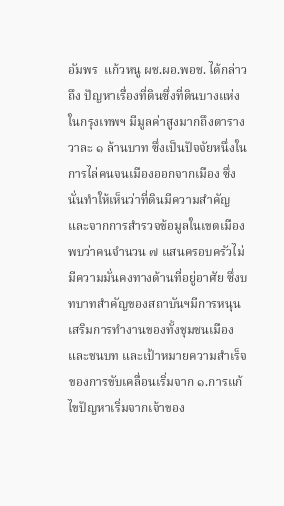อัมพร  แก้วหนู ผช.ผอ.พอช. ได้กล่าวถึง ปัญหาเรื่องที่ดินซึ่งที่ดินบางแห่งในกรุงเทพฯ มีมูลค่าสูงมากถึงตารางวาละ ๑ ล้านบาท ซึ่งเป็นปัจจัยหนึ่งในการไล่คนจนเมืองออกจากเมือง ซึ่งนั่นทำให้เห็นว่าที่ดินมีความสำคัญ และจากการสำรวจข้อมูลในเขตเมืองพบว่าคนจำนวน ๗ แสนครอบครัวไม่มีความมั่นคงทางด้านที่อยู่อาศัย ซึ่งบทบาทสำคัญของสถาบันฯมีการหนุนเสริมการทำงานของทั้งชุมชนเมืองและชนบท และเป้าหมายความสำเร็จของการขับเคลื่อนเริ่มจาก ๑.การแก้ไขปัญหาเริ่มจากเจ้าของ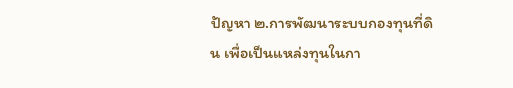ปัญหา ๒.การพัฒนาระบบกองทุนที่ดิน เพื่อเป็นแหล่งทุนในกา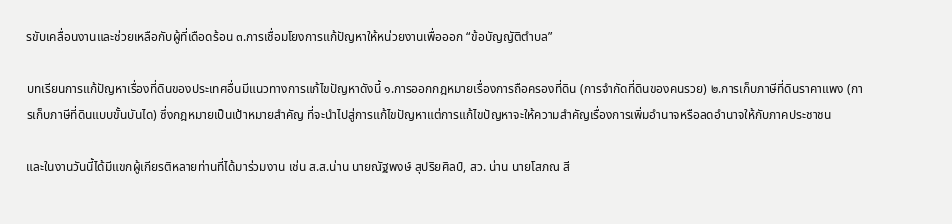รขับเคลื่อนงานและช่วยเหลือกับผู้ที่เดือดร้อน ๓.การเชื่อมโยงการแก้ปัญหาให้หน่วยงานเพื่อออก “ข้อบัญญัติตำบล”

บทเรียนการแก้ปัญหาเรื่องที่ดินของประเทศอื่นมีแนวทางการแก้ไขปัญหาดังนี้ ๑.การออกกฎหมายเรื่องการถือครองที่ดิน (การจำกัดที่ดินของคนรวย) ๒.การเก็บภาษีที่ดินราคาแพง (การเก็บภาษีที่ดินแบบขั้นบันได) ซึ่งกฎหมายเป็นเป้าหมายสำคัญ ที่จะนำไปสู่การแก้ไขปัญหาแต่การแก้ไขปัญหาจะให้ความสำคัญเรื่องการเพิ่มอำนาจหรือลดอำนาจให้กับภาคประชาชน

และในงานวันนี้ได้มีแขกผู้เกียรติหลายท่านที่ได้มาร่วมงาน เช่น ส.ส.น่าน นายณัฐพงษ์ สุปริยศิลป์, สว. น่าน นายโสภณ สี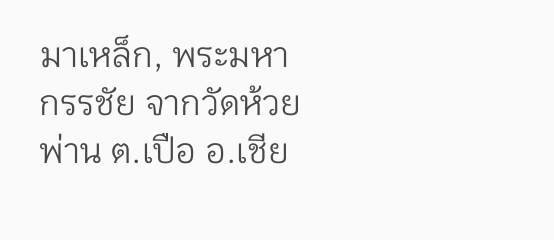มาเหล็ก, พระมหากรรชัย จากวัดห้วยพ่าน ต.เปือ อ.เชีย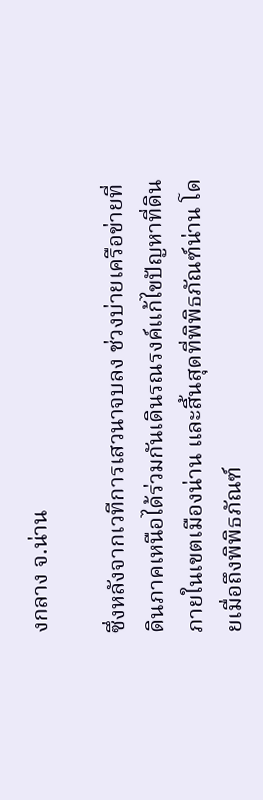งกลาง จ.น่าน

ซึ่งหลังจากเวทีการเสวนาจบลง ช่วงบ่ายเครือข่ายที่ดินภาคเหนือได้ร่วมกันเดินรณรงค์แก้ไขปัญหาที่ดินภายในเขตเมืองน่าน และสิ้นสุดที่พิพิธภัณฑ์น่าน โดยเมื่อถึงพิพิธภัณฑ์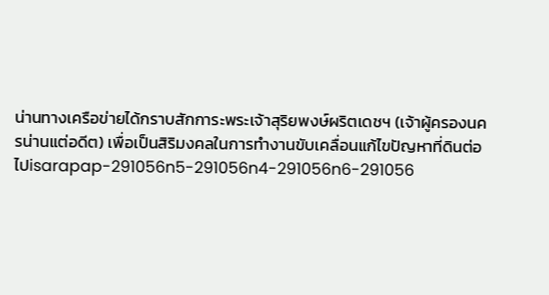น่านทางเครือข่ายได้กราบสักการะพระเจ้าสุริยพงษ์ผริตเดชฯ (เจ้าผู้ครองนครน่านแต่อดีต) เพื่อเป็นสิริมงคลในการทำงานขับเคลื่อนแก้ไขปัญหาที่ดินต่อไปisarapap-291056n5-291056n4-291056n6-291056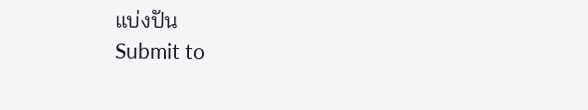แบ่งปัน
Submit to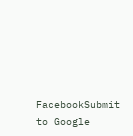FacebookSubmit to Google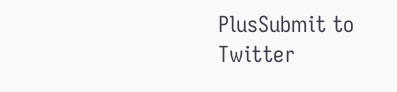PlusSubmit to Twitter